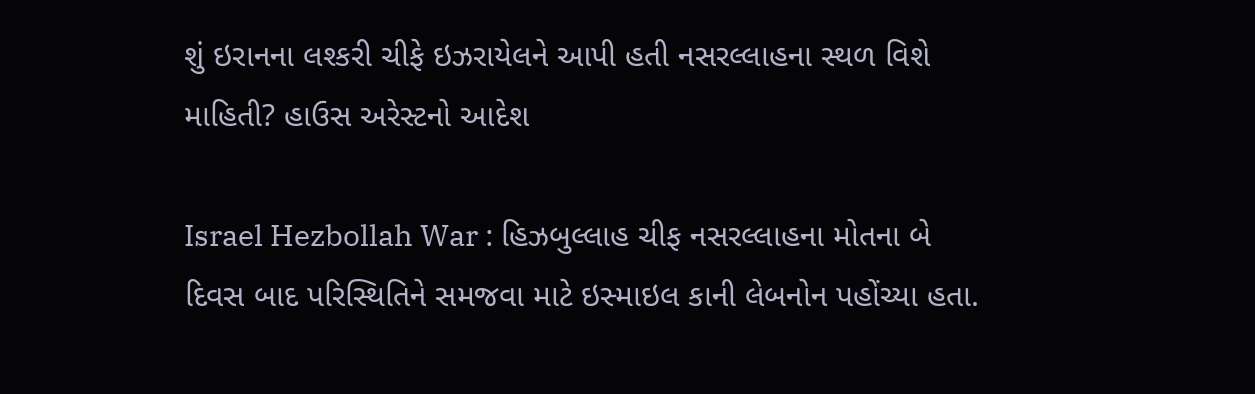શું ઇરાનના લશ્કરી ચીફે ઇઝરાયેલને આપી હતી નસરલ્લાહના સ્થળ વિશે માહિતી? હાઉસ અરેસ્ટનો આદેશ

Israel Hezbollah War : હિઝબુલ્લાહ ચીફ નસરલ્લાહના મોતના બે દિવસ બાદ પરિસ્થિતિને સમજવા માટે ઇસ્માઇલ કાની લેબનોન પહોંચ્યા હતા.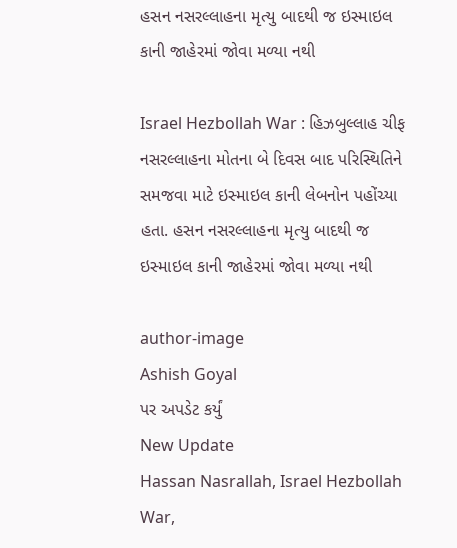હસન નસરલ્લાહના મૃત્યુ બાદથી જ ઇસ્માઇલ કાની જાહેરમાં જોવા મળ્યા નથી

Israel Hezbollah War : હિઝબુલ્લાહ ચીફ નસરલ્લાહના મોતના બે દિવસ બાદ પરિસ્થિતિને સમજવા માટે ઇસ્માઇલ કાની લેબનોન પહોંચ્યા હતા. હસન નસરલ્લાહના મૃત્યુ બાદથી જ ઇસ્માઇલ કાની જાહેરમાં જોવા મળ્યા નથી

author-image
Ashish Goyal
પર અપડેટ કર્યું
New Update
Hassan Nasrallah, Israel Hezbollah War,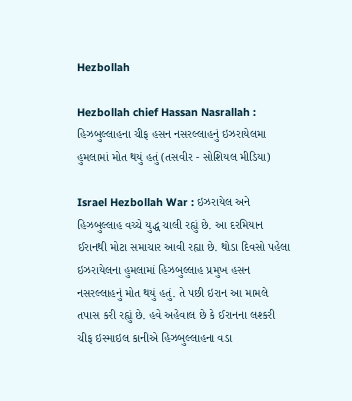Hezbollah

Hezbollah chief Hassan Nasrallah : હિઝબુલ્લાહના ચીફ હસન નસરલ્લાહનું ઇઝરાયેલમા હુમલામાં મોત થયું હતું (તસવીર - સોશિયલ મીડિયા)

Israel Hezbollah War : ઇઝરાયેલ અને હિઝબુલ્લાહ વચ્ચે યુદ્ધ ચાલી રહ્યું છે. આ દરમિયાન ઈરાનથી મોટા સમાચાર આવી રહ્યા છે. થોડા દિવસો પહેલા ઇઝરાયેલના હુમલામાં હિઝબુલ્લાહ પ્રમુખ હસન નસરલ્લાહનું મોત થયું હતું. તે પછી ઇરાન આ મામલે તપાસ કરી રહ્યું છે. હવે અહેવાલ છે કે ઈરાનના લશ્કરી ચીફ ઇસ્માઇલ કાનીએ હિઝબુલ્લાહના વડા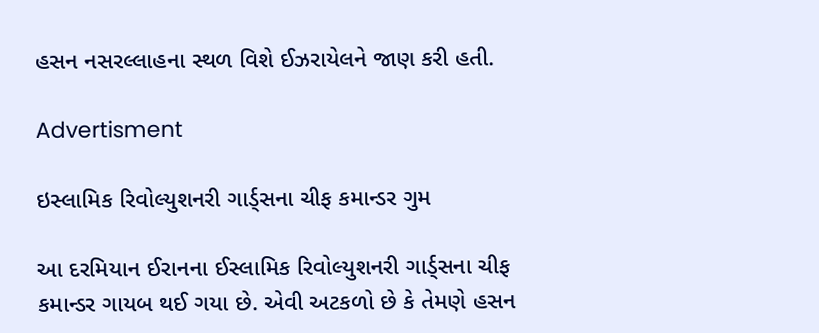હસન નસરલ્લાહના સ્થળ વિશે ઈઝરાયેલને જાણ કરી હતી.

Advertisment

ઇસ્લામિક રિવોલ્યુશનરી ગાર્ડ્સના ચીફ કમાન્ડર ગુમ

આ દરમિયાન ઈરાનના ઈસ્લામિક રિવોલ્યુશનરી ગાર્ડ્સના ચીફ કમાન્ડર ગાયબ થઈ ગયા છે. એવી અટકળો છે કે તેમણે હસન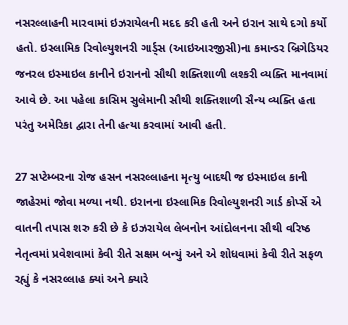નસરલ્લાહની મારવામાં ઇઝરાયેલની મદદ કરી હતી અને ઇરાન સાથે દગો કર્યો હતો. ઇસ્લામિક રિવોલ્યુશનરી ગાર્ડ્સ (આઇઆરજીસી)ના કમાન્ડર બ્રિગેડિયર જનરલ ઇસ્માઇલ કાનીને ઇરાનનો સૌથી શક્તિશાળી લશ્કરી વ્યક્તિ માનવામાં આવે છે. આ પહેલા કાસિમ સુલેમાની સૌથી શક્તિશાળી સૈન્ય વ્યક્તિ હતા પરંતુ અમેરિકા દ્વારા તેની હત્યા કરવામાં આવી હતી.

27 સપ્ટેમ્બરના રોજ હસન નસરલ્લાહના મૃત્યુ બાદથી જ ઇસ્માઇલ કાની જાહેરમાં જોવા મળ્યા નથી. ઇરાનના ઇસ્લામિક રિવોલ્યુશનરી ગાર્ડ કોર્પ્સે એ વાતની તપાસ શરુ કરી છે કે ઇઝરાયેલ લેબનોન આંદોલનના સૌથી વરિષ્ઠ નેતૃત્વમાં પ્રવેશવામાં કેવી રીતે સક્ષમ બન્યું અને એ શોધવામાં કેવી રીતે સફળ રહ્યું કે નસરલ્લાહ ક્યાં અને ક્યારે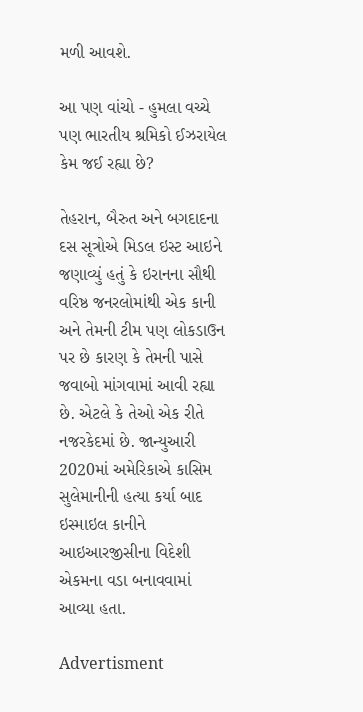મળી આવશે.

આ પણ વાંચો - હુમલા વચ્ચે પણ ભારતીય શ્રમિકો ઈઝરાયેલ કેમ જઈ રહ્યા છે?

તેહરાન, બૈરુત અને બગદાદના દસ સૂત્રોએ મિડલ ઇસ્ટ આઇને જણાવ્યું હતું કે ઇરાનના સૌથી વરિષ્ઠ જનરલોમાંથી એક કાની અને તેમની ટીમ પણ લોકડાઉન પર છે કારણ કે તેમની પાસે જવાબો માંગવામાં આવી રહ્યા છે. એટલે કે તેઓ એક રીતે નજરકેદમાં છે. જાન્યુઆરી 2020માં અમેરિકાએ કાસિમ સુલેમાનીની હત્યા કર્યા બાદ ઇસ્માઇલ કાનીને આઇઆરજીસીના વિદેશી એકમના વડા બનાવવામાં આવ્યા હતા.

Advertisment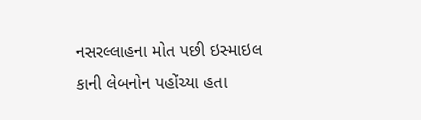નસરલ્લાહના મોત પછી ઇસ્માઇલ કાની લેબનોન પહોંચ્યા હતા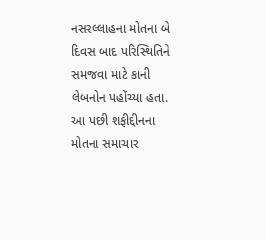નસરલ્લાહના મોતના બે દિવસ બાદ પરિસ્થિતિને સમજવા માટે કાની લેબનોન પહોંચ્યા હતા. આ પછી શફીદ્દીનના મોતના સમાચાર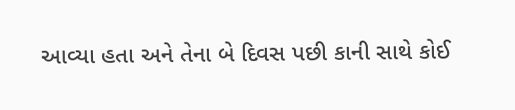આવ્યા હતા અને તેના બે દિવસ પછી કાની સાથે કોઈ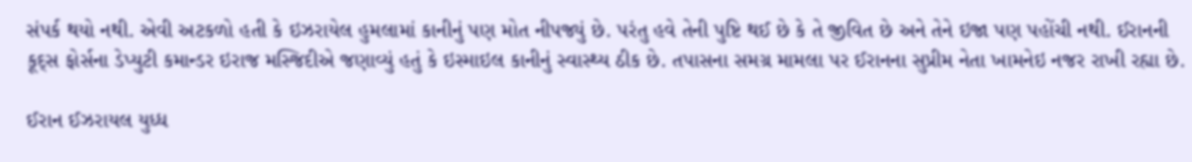સંપર્ક થયો નથી. એવી અટકળો હતી કે ઇઝરાયેલ હુમલામાં કાનીનું પણ મોત નીપજ્યું છે. પરંતુ હવે તેની પુષ્ટિ થઈ છે કે તે જીવિત છે અને તેને ઇજા પણ પહોંચી નથી. ઈરાનની કૂદ્સ ફોર્સના ડેપ્યુટી કમાન્ડર ઇરાજ મસ્જિદીએ જણાવ્યું હતું કે ઇસ્માઇલ કાનીનું સ્વાસ્થ્ય ઠીક છે. તપાસના સમગ્ર મામલા પર ઈરાનના સુપ્રીમ નેતા ખામનેઇ નજર રાખી રહ્યા છે.

ઈરાન ઈઝરાયલ યુધ્ધ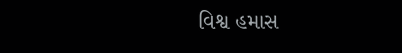વિશ્વ હમાસ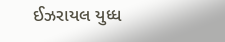ઈઝરાયલ યુધ્ધ